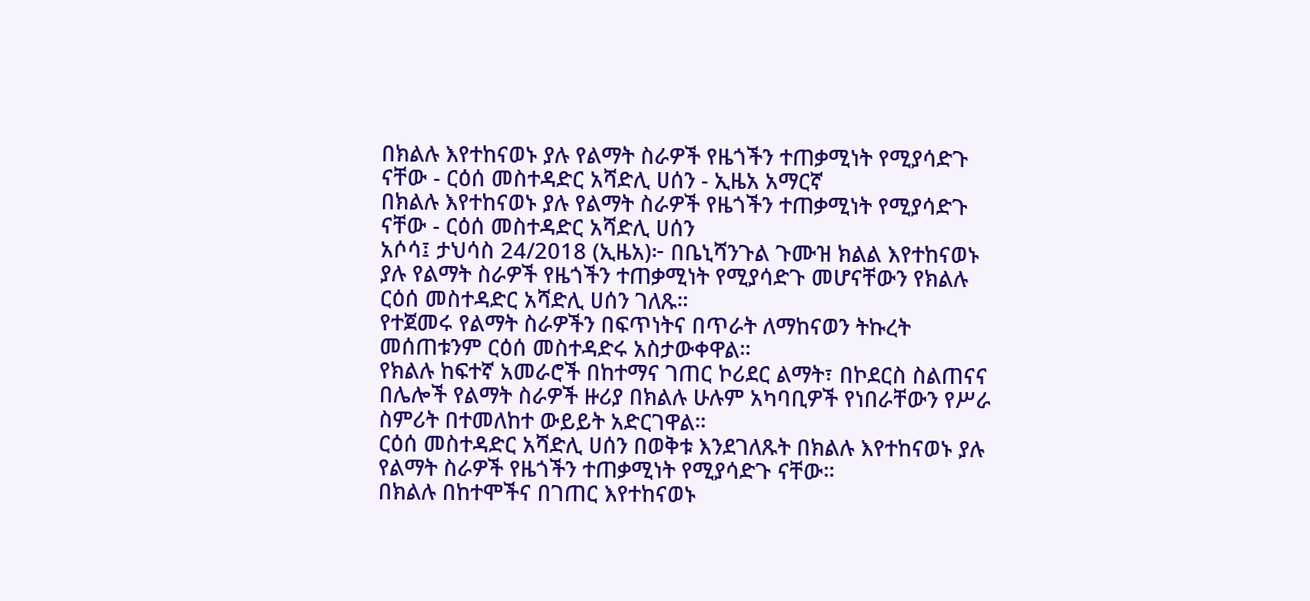በክልሉ እየተከናወኑ ያሉ የልማት ስራዎች የዜጎችን ተጠቃሚነት የሚያሳድጉ ናቸው - ርዕሰ መስተዳድር አሻድሊ ሀሰን - ኢዜአ አማርኛ
በክልሉ እየተከናወኑ ያሉ የልማት ስራዎች የዜጎችን ተጠቃሚነት የሚያሳድጉ ናቸው - ርዕሰ መስተዳድር አሻድሊ ሀሰን
አሶሳ፤ ታህሳስ 24/2018 (ኢዜአ)፦ በቤኒሻንጉል ጉሙዝ ክልል እየተከናወኑ ያሉ የልማት ስራዎች የዜጎችን ተጠቃሚነት የሚያሳድጉ መሆናቸውን የክልሉ ርዕሰ መስተዳድር አሻድሊ ሀሰን ገለጹ።
የተጀመሩ የልማት ስራዎችን በፍጥነትና በጥራት ለማከናወን ትኩረት መሰጠቱንም ርዕሰ መስተዳድሩ አስታውቀዋል።
የክልሉ ከፍተኛ አመራሮች በከተማና ገጠር ኮሪደር ልማት፣ በኮደርስ ስልጠናና በሌሎች የልማት ስራዎች ዙሪያ በክልሉ ሁሉም አካባቢዎች የነበራቸውን የሥራ ስምሪት በተመለከተ ውይይት አድርገዋል።
ርዕሰ መስተዳድር አሻድሊ ሀሰን በወቅቱ እንደገለጹት በክልሉ እየተከናወኑ ያሉ የልማት ስራዎች የዜጎችን ተጠቃሚነት የሚያሳድጉ ናቸው።
በክልሉ በከተሞችና በገጠር እየተከናወኑ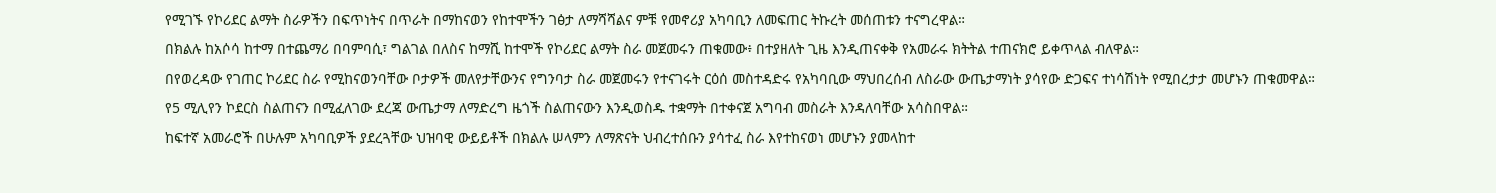የሚገኙ የኮሪደር ልማት ስራዎችን በፍጥነትና በጥራት በማከናወን የከተሞችን ገፅታ ለማሻሻልና ምቹ የመኖሪያ አካባቢን ለመፍጠር ትኩረት መሰጠቱን ተናግረዋል።
በክልሉ ከአሶሳ ከተማ በተጨማሪ በባምባሲ፣ ግልገል በለስና ከማሺ ከተሞች የኮሪደር ልማት ስራ መጀመሩን ጠቁመው፥ በተያዘለት ጊዜ እንዲጠናቀቅ የአመራሩ ክትትል ተጠናክሮ ይቀጥላል ብለዋል።
በየወረዳው የገጠር ኮሪደር ስራ የሚከናወንባቸው ቦታዎች መለየታቸውንና የግንባታ ስራ መጀመሩን የተናገሩት ርዕሰ መስተዳድሩ የአካባቢው ማህበረሰብ ለስራው ውጤታማነት ያሳየው ድጋፍና ተነሳሽነት የሚበረታታ መሆኑን ጠቁመዋል።
የ5 ሚሊየን ኮደርስ ስልጠናን በሚፈለገው ደረጃ ውጤታማ ለማድረግ ዜጎች ስልጠናውን እንዲወስዱ ተቋማት በተቀናጀ አግባብ መስራት እንዳለባቸው አሳስበዋል።
ከፍተኛ አመራሮች በሁሉም አካባቢዎች ያደረጓቸው ህዝባዊ ውይይቶች በክልሉ ሠላምን ለማጽናት ህብረተሰቡን ያሳተፈ ስራ እየተከናወነ መሆኑን ያመላከተ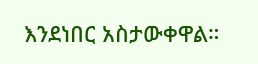እንደነበር አስታውቀዋል።